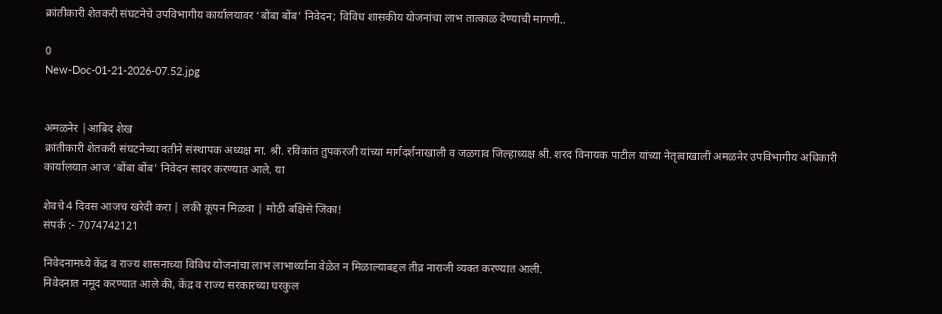क्रांतीकारी शेतकरी संघटनेचे उपविभागीय कार्यालयावर ‘बोंबा बोंब’ निवेदन; विविध शासकीय योजनांचा लाभ तात्काळ देण्याची मागणी..

0
New-Doc-01-21-2026-07.52.jpg


अमळनेर |आबिद शेख
क्रांतीकारी शेतकरी संघटनेच्या वतीने संस्थापक अध्यक्ष मा. श्री. रविकांत तुपकरजी यांच्या मार्गदर्शनाखाली व जळगाव जिल्हाध्यक्ष श्री. शरद विनायक पाटील यांच्या नेतृत्वाखाली अमळनेर उपविभागीय अधिकारी कार्यालयात आज ‘बोंबा बोंब’ निवेदन सादर करण्यात आले. या

शेवचे 4 दिवस आजच खरेदी करा | लकी कूपन मिळवा | मोठी बक्षिसे जिंका!
संपर्क :- 7074742121

निवेदनामध्ये केंद्र व राज्य शासनाच्या विविध योजनांचा लाभ लाभार्थ्यांना वेळेत न मिळाल्याबद्दल तीव्र नाराजी व्यक्त करण्यात आली.
निवेदनात नमूद करण्यात आले की, केंद्र व राज्य सरकारच्या घरकुल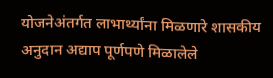योजनेअंतर्गत लाभार्थ्यांना मिळणारे शासकीय अनुदान अद्याप पूर्णपणे मिळालेले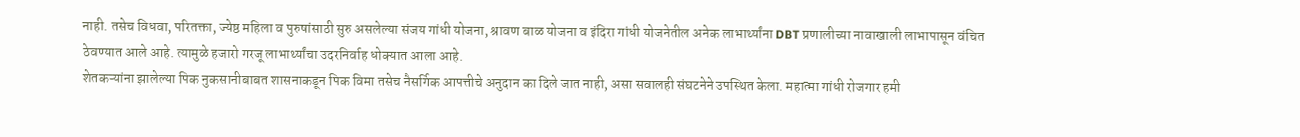नाही. तसेच विधवा, परितक्ता, ज्येष्ठ महिला व पुरुषांसाठी सुरु असलेल्या संजय गांधी योजना, श्रावण बाळ योजना व इंदिरा गांधी योजनेतील अनेक लाभार्थ्यांना DBT प्रणालीच्या नावाखाली लाभापासून वंचित ठेवण्यात आले आहे. त्यामुळे हजारो गरजू लाभार्थ्यांचा उदरनिर्वाह धोक्यात आला आहे.
शेतकऱ्यांना झालेल्या पिक नुकसानीबाबत शासनाकडून पिक विमा तसेच नैसर्गिक आपत्तीचे अनुदान का दिले जात नाही, असा सवालही संघटनेने उपस्थित केला. महात्मा गांधी रोजगार हमी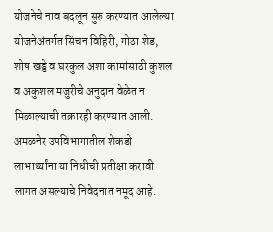योजनेचे नाव बदलून सुरु करण्यात आलेल्या योजनेअंतर्गत सिंचन विहिरी, गोठा शेड, शोष खड्डे व घरकुल अशा कामांसाठी कुशल व अकुशल मजुरीचे अनुदान वेळेत न मिळाल्याची तक्रारही करण्यात आली. अमळनेर उपविभागातील शेकडो लाभार्थ्यांना या निधीची प्रतीक्षा करावी लागत असल्याचे निवेदनात नमूद आहे.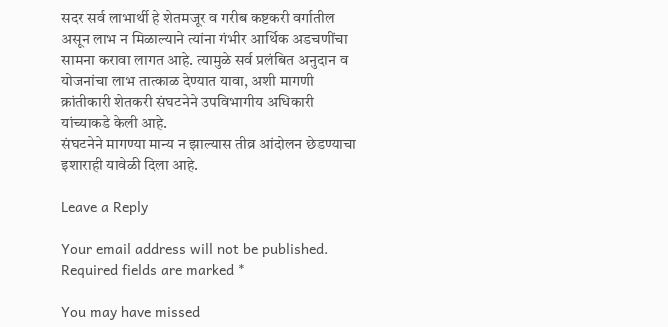सदर सर्व लाभार्थी हे शेतमजूर व गरीब कष्टकरी वर्गातील असून लाभ न मिळाल्याने त्यांना गंभीर आर्थिक अडचणींचा सामना करावा लागत आहे. त्यामुळे सर्व प्रलंबित अनुदान व योजनांचा लाभ तात्काळ देण्यात यावा, अशी मागणी क्रांतीकारी शेतकरी संघटनेने उपविभागीय अधिकारी यांच्याकडे केली आहे.
संघटनेने मागण्या मान्य न झाल्यास तीव्र आंदोलन छेडण्याचा इशाराही यावेळी दिला आहे.

Leave a Reply

Your email address will not be published. Required fields are marked *

You may have missed